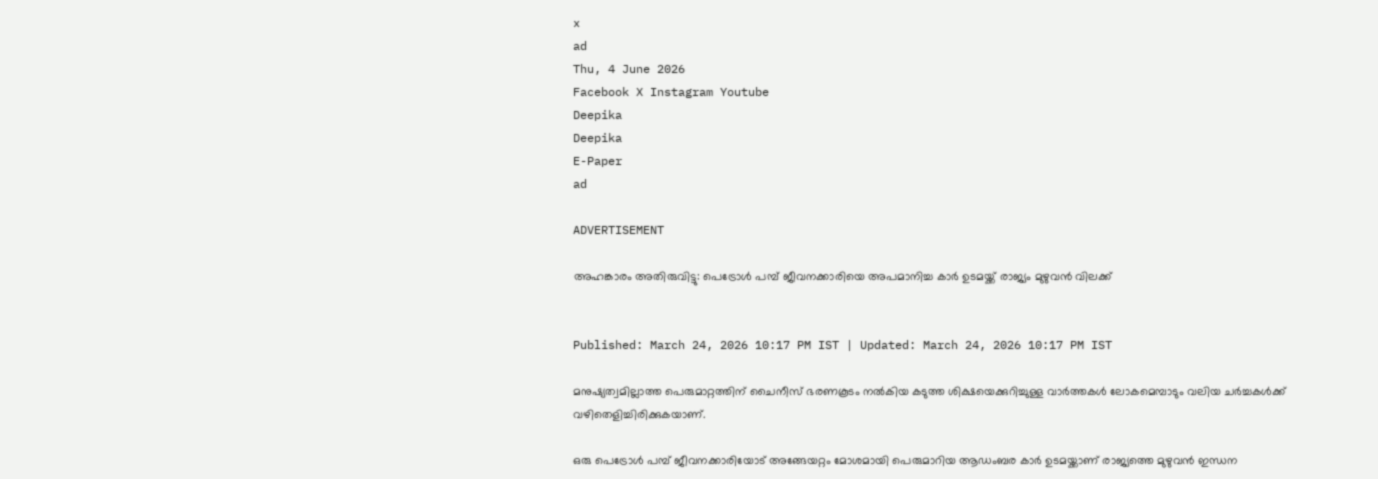x
ad
Thu, 4 June 2026
Facebook X Instagram Youtube
Deepika
Deepika
E-Paper
ad

ADVERTISEMENT

അഹങ്കാരം അതിരുവിട്ടു: പെട്രോൾ പമ്പ് ജീവനക്കാരിയെ അപമാനിച്ച കാർ ഉടമയ്ക്ക് രാജ്യം മുഴുവൻ വിലക്ക്


Published: March 24, 2026 10:17 PM IST | Updated: March 24, 2026 10:17 PM IST

മനുഷ്യത്വമില്ലാത്ത പെരുമാറ്റത്തിന് ചൈനീസ് ഭരണകൂടം നൽകിയ കടുത്ത ശിക്ഷയെക്കുറിച്ചുള്ള വാർത്തകൾ ലോകമെമ്പാടും വലിയ ചർച്ചകൾക്ക് വഴിതെളിച്ചിരിക്കുകയാണ്.

ഒരു പെട്രോൾ പമ്പ് ജീവനക്കാരിയോട് അങ്ങേയറ്റം മോശമായി പെരുമാറിയ ആഡംബര കാർ ഉടമയ്ക്കാണ് രാജ്യത്തെ മുഴുവൻ ഇന്ധന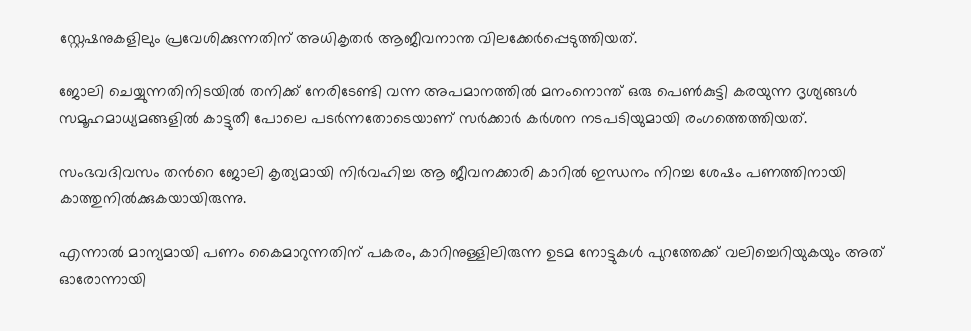സ്റ്റേഷനുകളിലും പ്രവേശിക്കുന്നതിന് അധികൃതർ ആജീവനാന്ത വിലക്കേർപ്പെടുത്തിയത്.

ജോലി ചെയ്യുന്നതിനിടയിൽ തനിക്ക് നേരിടേണ്ടി വന്ന അപമാനത്തിൽ മനംനൊന്ത് ഒരു പെൺകുട്ടി കരയുന്ന ദൃശ്യങ്ങൾ സമൂഹമാധ്യമങ്ങളിൽ കാട്ടുതീ പോലെ പടർന്നതോടെയാണ് സർക്കാർ കർശന നടപടിയുമായി രംഗത്തെത്തിയത്.

സംഭവദിവസം തന്‍റെ ജോലി കൃത്യമായി നിർവഹിച്ച ആ ജീവനക്കാരി കാറിൽ ഇന്ധനം നിറച്ച ശേഷം പണത്തിനായി കാത്തുനിൽക്കുകയായിരുന്നു.

എന്നാൽ മാന്യമായി പണം കൈമാറുന്നതിന് പകരം, കാറിനുള്ളിലിരുന്ന ഉടമ നോട്ടുകൾ പുറത്തേക്ക് വലിച്ചെറിയുകയും അത് ഓരോന്നായി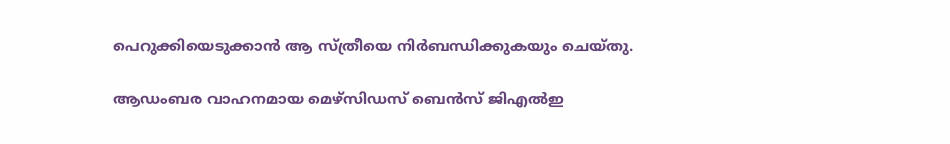പെറുക്കിയെടുക്കാൻ ആ സ്ത്രീയെ നിർബന്ധിക്കുകയും ചെയ്തു.

ആഡംബര വാഹനമായ മെഴ്സിഡസ് ബെൻസ് ജിഎൽഇ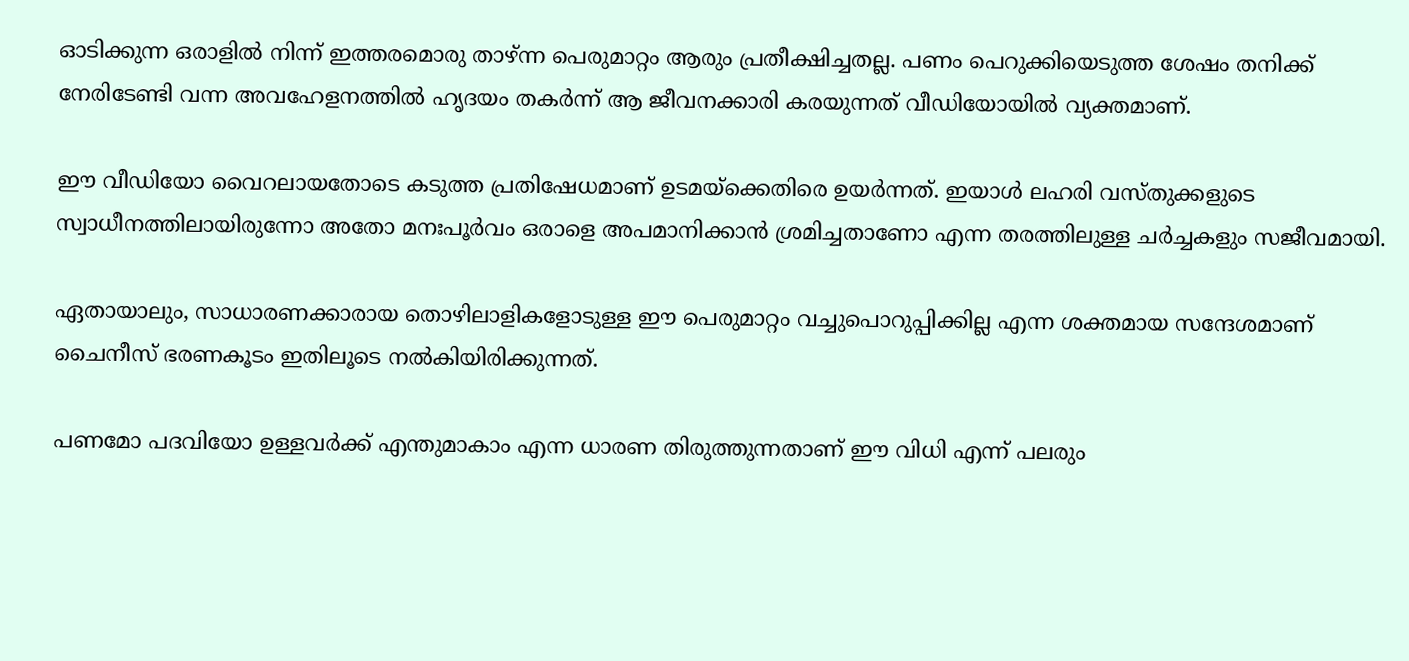ഓടിക്കുന്ന ഒരാളിൽ നിന്ന് ഇത്തരമൊരു താഴ്ന്ന പെരുമാറ്റം ആരും പ്രതീക്ഷിച്ചതല്ല. പണം പെറുക്കിയെടുത്ത ശേഷം തനിക്ക് നേരിടേണ്ടി വന്ന അവഹേളനത്തിൽ ഹൃദയം തകർന്ന് ആ ജീവനക്കാരി കരയുന്നത് വീഡിയോയിൽ വ്യക്തമാണ്.

ഈ വീഡിയോ വൈറലായതോടെ കടുത്ത പ്രതിഷേധമാണ് ഉടമയ്ക്കെതിരെ ഉയർന്നത്. ഇയാൾ ലഹരി വസ്തുക്കളുടെ സ്വാധീനത്തിലായിരുന്നോ അതോ മനഃപൂർവം ഒരാളെ അപമാനിക്കാൻ ശ്രമിച്ചതാണോ എന്ന തരത്തിലുള്ള ചർച്ചകളും സജീവമായി.

ഏതായാലും, സാധാരണക്കാരായ തൊഴിലാളികളോടുള്ള ഈ പെരുമാറ്റം വച്ചുപൊറുപ്പിക്കില്ല എന്ന ശക്തമായ സന്ദേശമാണ് ചൈനീസ് ഭരണകൂടം ഇതിലൂടെ നൽകിയിരിക്കുന്നത്.

പണമോ പദവിയോ ഉള്ളവർക്ക് എന്തുമാകാം എന്ന ധാരണ തിരുത്തുന്നതാണ് ഈ വിധി എന്ന് പലരും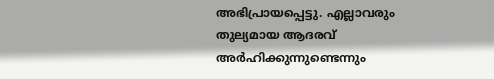അഭിപ്രായപ്പെട്ടു. എല്ലാവരും തുല്യമായ ആദരവ് അർഹിക്കുന്നുണ്ടെന്നും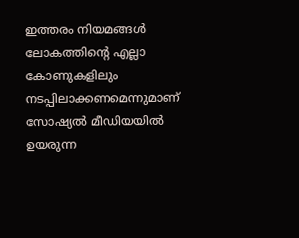ഇത്തരം നിയമങ്ങൾ ലോകത്തിന്‍റെ എല്ലാ കോണുകളിലും നടപ്പിലാക്കണമെന്നുമാണ് സോഷ്യൽ മീഡിയയിൽ ഉയരുന്ന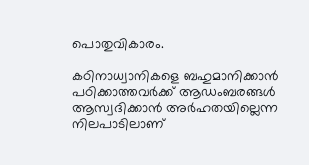പൊതുവികാരം.

കഠിനാധ്വാനികളെ ബഹുമാനിക്കാൻ പഠിക്കാത്തവർക്ക് ആഡംബരങ്ങൾ ആസ്വദിക്കാൻ അർഹതയില്ലെന്ന നിലപാടിലാണ്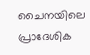ചൈനയിലെ പ്രാദേശിക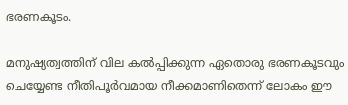ഭരണകൂടം.

മനുഷ്യത്വത്തിന് വില കൽപ്പിക്കുന്ന ഏതൊരു ഭരണകൂടവും ചെയ്യേണ്ട നീതിപൂർവമായ നീക്കമാണിതെന്ന് ലോകം ഈ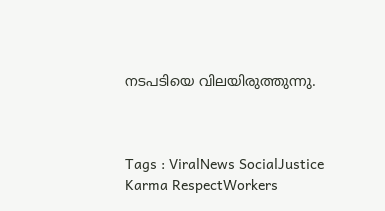നടപടിയെ വിലയിരുത്തുന്നു.



Tags : ViralNews SocialJustice Karma RespectWorkers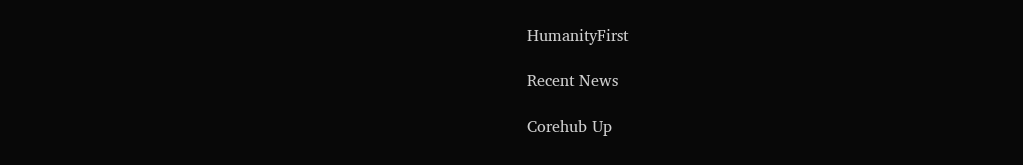HumanityFirst

Recent News

Corehub Up